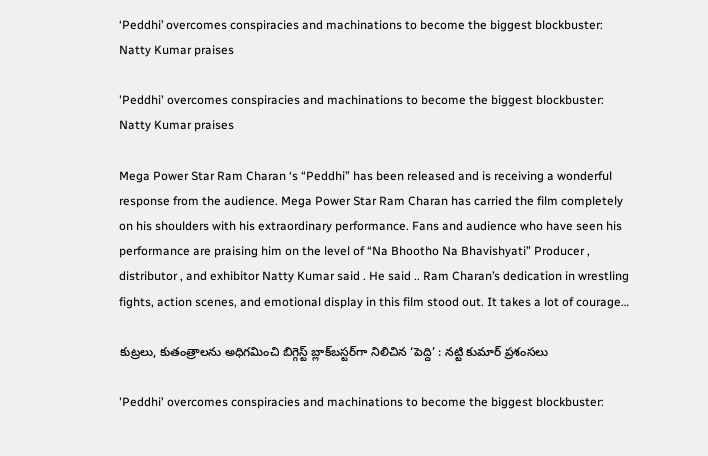‘Peddhi’ overcomes conspiracies and machinations to become the biggest blockbuster: Natty Kumar praises

'Peddhi' overcomes conspiracies and machinations to become the biggest blockbuster: Natty Kumar praises

Mega Power Star Ram Charan ‘s “Peddhi” has been released and is receiving a wonderful response from the audience. Mega Power Star Ram Charan has carried the film completely on his shoulders with his extraordinary performance. Fans and audience who have seen his performance are praising him on the level of “Na Bhootho Na Bhavishyati” Producer , distributor , and exhibitor Natty Kumar said . He said .. Ram Charan’s dedication in wrestling fights, action scenes, and emotional display in this film stood out. It takes a lot of courage…

కుట్రలు, కుతంత్రాలను అధిగమించి బిగ్గెస్ట్ బ్లాక్‌బస్టర్‌గా నిలిచిన ‘పెద్ది’ : నట్టి కుమార్ ప్రశంసలు

'Peddhi' overcomes conspiracies and machinations to become the biggest blockbuster: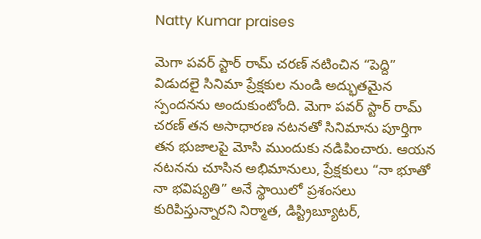Natty Kumar praises

మెగా పవర్ స్టార్ రామ్ చరణ్ నటించిన “పెద్ది” విడుదలై సినిమా ప్రేక్షకుల నుండి అద్భుతమైన స్పందనను అందుకుంటోంది. మెగా పవర్ స్టార్ రామ్ చరణ్ తన అసాధారణ నటనతో సినిమాను పూర్తిగా తన భుజాలపై మోసి ముందుకు నడిపించారు. ఆయన నటనను చూసిన అభిమానులు, ప్రేక్షకులు “నా భూతో నా భవిష్యతి” అనే స్థాయిలో ప్రశంసలు కురిపిస్తున్నారని నిర్మాత, డిస్ట్రిబ్యూటర్,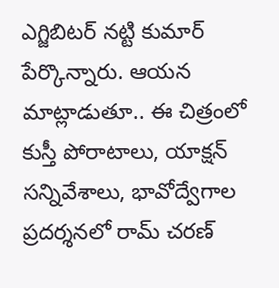ఎగ్జిబిటర్ నట్టి కుమార్ పేర్కొన్నారు. ఆయన మాట్లాడుతూ.. ఈ చిత్రంలో కుస్తీ పోరాటాలు, యాక్షన్ సన్నివేశాలు, భావోద్వేగాల ప్రదర్శనలో రామ్ చరణ్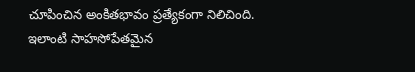చూపించిన అంకితభావం ప్రత్యేకంగా నిలిచింది. ఇలాంటి సాహసోపేతమైన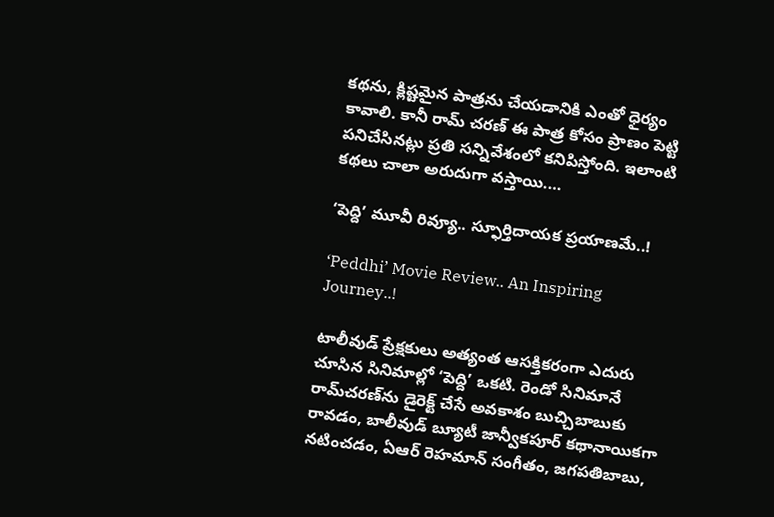కథను, క్లిష్టమైన పాత్రను చేయడానికి ఎంతో ధైర్యం కావాలి. కానీ రామ్ చరణ్ ఈ పాత్ర కోసం ప్రాణం పెట్టి పనిచేసినట్లు ప్రతి సన్నివేశంలో కనిపిస్తోంది. ఇలాంటి కథలు చాలా అరుదుగా వస్తాయి.…

‘పెద్ది’ మూవీ రివ్యూ.. స్ఫూర్తిదాయక ప్రయాణమే..!

‘Peddhi’ Movie Review.. An Inspiring Journey..!

టాలీవుడ్ ప్రేక్షకులు అత్యంత ఆసక్తికరంగా ఎదురు చూసిన సినిమాల్లో ‘పెద్ది’ ఒకటి. రెండో సినిమానే రామ్‌చరణ్‌ను డైరెక్ట్‌ చేసే అవకాశం బుచ్చిబాబుకు రావడం, బాలీవుడ్ బ్యూటీ జాన్వీకపూర్‌ కథానాయికగా నటించడం, ఏఆర్‌ రెహమాన్‌ సంగీతం, జగపతిబాబు,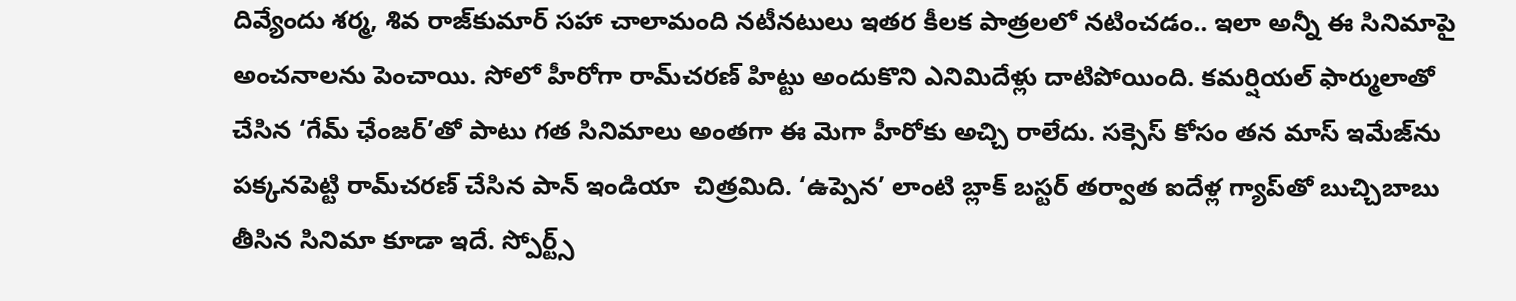దివ్యేందు శర్మ, శివ రాజ్‌కుమార్ సహా చాలామంది నటీనటులు ఇతర కీలక పాత్రలలో నటించడం.. ఇలా అన్నీ ఈ సినిమాపై అంచనాలను పెంచాయి. సోలో హీరోగా రామ్‌చ‌ర‌ణ్‌ హిట్టు అందుకొని ఎనిమిదేళ్లు దాటిపోయింది. క‌మ‌ర్షియ‌ల్ ఫార్ములాతో చేసిన ‘గేమ్ ఛేంజ‌ర్‌’తో పాటు గ‌త సినిమాలు అంత‌గా ఈ మెగా హీరోకు అచ్చి రాలేదు. స‌క్సెస్ కోసం త‌న మాస్ ఇమేజ్‌ను ప‌క్క‌న‌పెట్టి రామ్‌చ‌ర‌ణ్ చేసిన పాన్‌ ఇండియా  చిత్రమిది. ‘ఉప్పెన’ లాంటి బ్లాక్‌ బస్టర్‌ తర్వాత ఐదేళ్ల గ్యాప్‌తో బుచ్చిబాబు తీసిన సినిమా కూడా ఇదే. స్పోర్ట్స్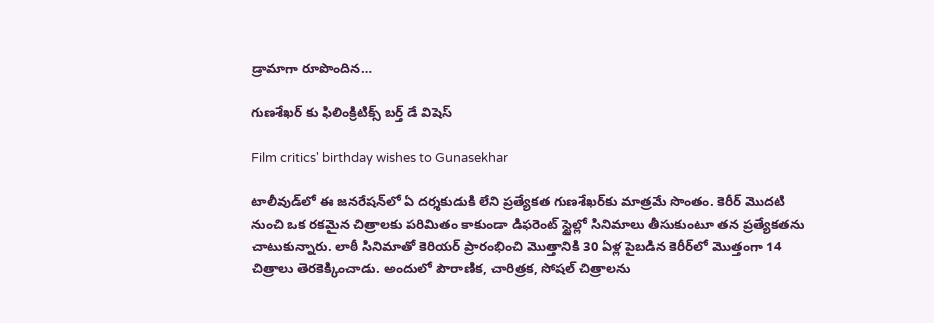డ్రామాగా రూపొందిన…

గుణశేఖర్‌ కు ఫిలింక్రిటిక్స్ బర్త్ డే విషెస్

Film critics' birthday wishes to Gunasekhar

టాలీవుడ్‌లో ఈ జనరేషన్‌లో ఏ దర్శకుడుకి లేని ప్రత్యేకత గుణశేఖర్‌కు మాత్రమే సొంతం. కెరీర్ మొదటి నుంచి ఒక రకమైన చిత్రాలకు పరిమితం కాకుండా డిఫరెంట్ స్టైల్లో సినిమాలు తీసుకుంటూ తన ప్రత్యేకతను చాటుకున్నారు. లాఠీ సినిమాతో కెరియర్ ప్రారంభించి మొత్తానికి 30 ఏళ్ల పైబడిన కెరీర్‌లో మొత్తంగా 14 చిత్రాలు తెరకెక్కించాడు. అందులో పౌరాణిక, చారిత్రక, సోషల్ చిత్రాలను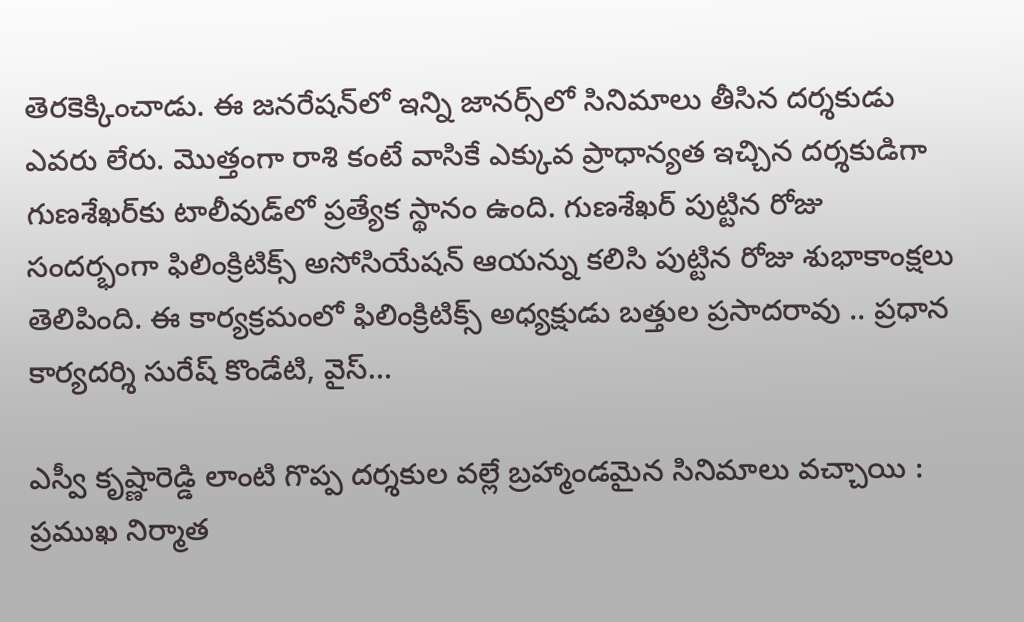తెరకెక్కించాడు. ఈ జనరేషన్‌లో ఇన్ని జానర్స్‌లో సినిమాలు తీసిన దర్శకుడు ఎవరు లేరు. మొత్తంగా రాశి కంటే వాసికే ఎక్కువ ప్రాధాన్యత ఇచ్చిన దర్శకుడిగా గుణశేఖర్‌కు టాలీవుడ్‌లో ప్రత్యేక స్థానం ఉంది. గుణశేఖర్‌ పుట్టిన రోజు సందర్భంగా ఫిలింక్రిటిక్స్ అసోసియేషన్ ఆయన్ను కలిసి పుట్టిన రోజు శుభాకాంక్షలు తెలిపింది. ఈ కార్యక్రమంలో ఫిలింక్రిటిక్స్ అధ్యక్షుడు బత్తుల ప్రసాదరావు .. ప్రధాన కార్యదర్శి సురేష్‌ కొండేటి, వైస్‌…

ఎస్వీ కృష్ణారెడ్డి లాంటి గొప్ప దర్శకుల వల్లే బ్రహ్మాండమైన సినిమాలు వచ్చాయి : ప్రముఖ నిర్మాత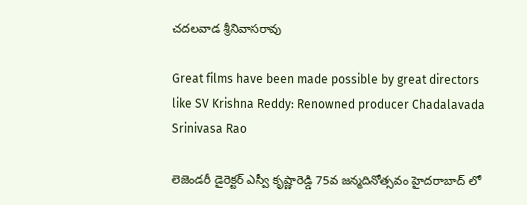చదలవాడ శ్రీనివాసరావు

Great films have been made possible by great directors like SV Krishna Reddy: Renowned producer Chadalavada Srinivasa Rao

లెజెండరీ డైరెక్టర్ ఎస్వీ కృష్ణారెడ్డి 75వ జన్మదినోత్సవం హైదరాబాద్ లో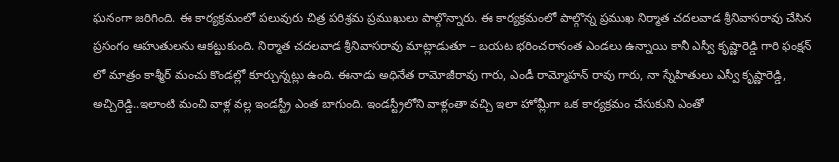ఘనంగా జరిగింది. ఈ కార్యక్రమంలో పలువురు చిత్ర పరిశ్రమ ప్రముఖులు పాల్గొన్నారు. ఈ కార్యక్రమంలో పాల్గొన్న ప్రముఖ నిర్మాత చదలవాడ శ్రీనివాసరావు చేసిన ప్రసంగం ఆహుతులను ఆకట్టుకుంది. నిర్మాత చదలవాడ శ్రీనివాసరావు మాట్లాడుతూ – బయట భరించరానంత ఎండలు ఉన్నాయి కానీ ఎస్వీ కృష్ణారెడ్డి గారి ఫంక్షన్ లో మాత్రం కాశ్మీర్ మంచు కొండల్లో కూర్చున్నట్లు ఉంది. ఈనాడు అధినేత రామోజీరావు గారు, ఎండీ రామ్మోహన్ రావు గారు, నా స్నేహితులు ఎస్వీ కృష్ణారెడ్డి, అచ్చిరెడ్డి..ఇలాంటి మంచి వాళ్ల వల్ల ఇండస్ట్రీ ఎంత బాగుంది. ఇండస్ట్రీలోని వాళ్లంతా వచ్చి ఇలా హోమ్లీగా ఒక కార్యక్రమం చేసుకుని ఎంతో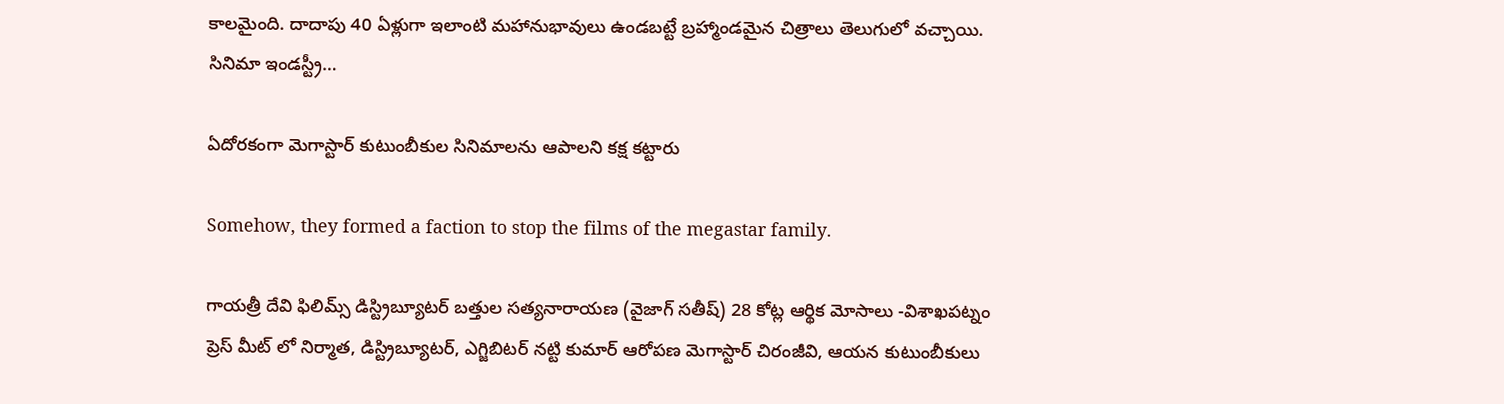కాలమైంది. దాదాపు 40 ఏళ్లుగా ఇలాంటి మహానుభావులు ఉండబట్టే బ్రహ్మాండమైన చిత్రాలు తెలుగులో వచ్చాయి. సినిమా ఇండస్ట్రీ…

ఏదోరకంగా మెగాస్టార్ కుటుంబీకుల సినిమాలను ఆపాలని కక్ష కట్టారు

Somehow, they formed a faction to stop the films of the megastar family.

గాయత్రీ దేవి ఫిలిమ్స్ డిస్ట్రిబ్యూటర్ బత్తుల సత్యనారాయణ (వైజాగ్ సతీష్) 28 కోట్ల ఆర్థిక మోసాలు -విశాఖపట్నం ప్రెస్ మీట్ లో నిర్మాత, డిస్ట్రిబ్యూటర్, ఎగ్జిబిటర్ నట్టి కుమార్ ఆరోపణ మెగాస్టార్ చిరంజీవి, ఆయన కుటుంబీకులు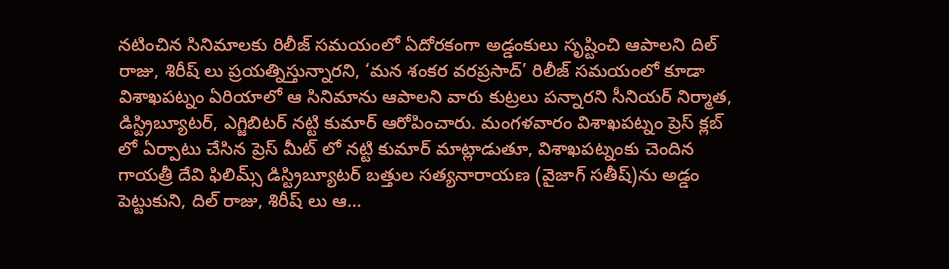నటించిన సినిమాలకు రిలీజ్ సమయంలో ఏదోరకంగా అడ్డంకులు సృష్టించి ఆపాలని దిల్ రాజు, శిరీష్ లు ప్రయత్నిస్తున్నారని, ‘మన శంకర వరప్రసాద్’ రిలీజ్ సమయంలో కూడా విశాఖపట్నం ఏరియాలో ఆ సినిమాను ఆపాలని వారు కుట్రలు పన్నారని సీనియర్ నిర్మాత, డిస్ట్రిబ్యూటర్, ఎగ్జిబిటర్ నట్టి కుమార్ ఆరోపించారు. మంగళవారం విశాఖపట్నం ప్రెస్ క్లబ్ లో ఏర్పాటు చేసిన ప్రెస్ మీట్ లో నట్టి కుమార్ మాట్లాడుతూ, విశాఖపట్నంకు చెందిన గాయత్రీ దేవి ఫిలిమ్స్ డిస్ట్రిబ్యూటర్ బత్తుల సత్యనారాయణ (వైజాగ్ సతీష్)ను అడ్డం పెట్టుకుని, దిల్ రాజు, శిరీష్ లు ఆ…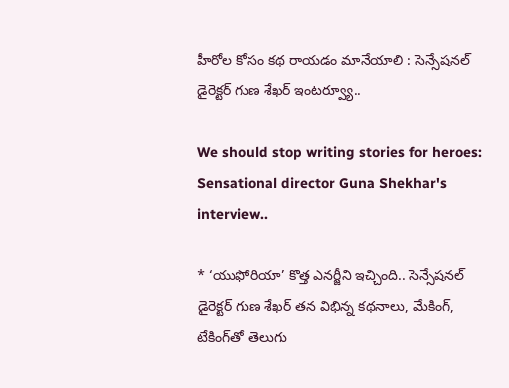హీరోల కోసం కథ రాయడం మానేయాలి : సెన్సేషనల్ డైరెక్టర్ గుణ శేఖర్ ఇంటర్వ్యూ..

We should stop writing stories for heroes: Sensational director Guna Shekhar's interview..

* ‘యుఫోరియా’ కొత్త ఎనర్జీని ఇచ్చింది.. సెన్సేషనల్ డైరెక్టర్ గుణ శేఖర్ తన విభిన్న కథనాలు, మేకింగ్, టేకింగ్‌తో తెలుగు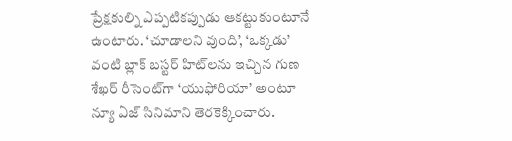ప్రేక్షకుల్ని ఎప్పటికప్పుడు ఆకట్టుకుంటూనే ఉంటారు. ‘చూడాలని వుంది’, ‘ఒక్కడు’ వంటి బ్లాక్ బస్టర్ హిట్‌లను ఇచ్చిన గుణ శేఖర్ రీసెంట్‌గా ‘యుఫోరియా’ అంటూ న్యూ ఏజ్ సినిమాని తెరకెక్కించారు.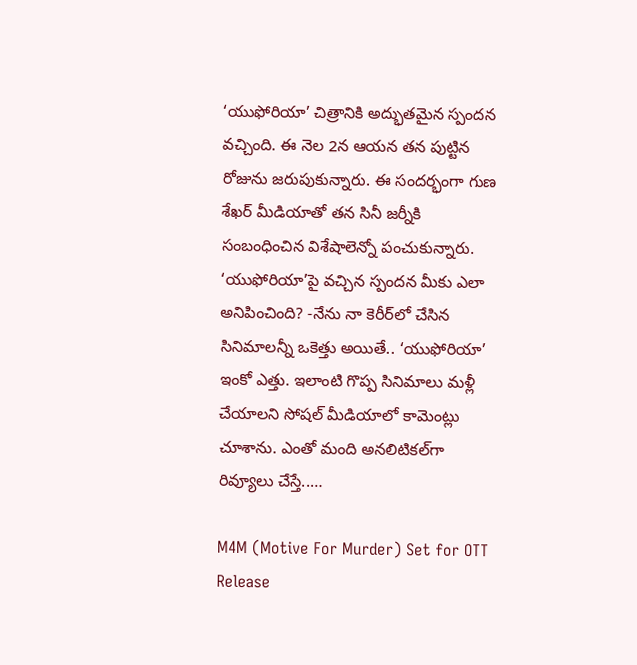‘యుఫోరియా’ చిత్రానికి అద్భుతమైన స్పందన వచ్చింది. ఈ నెల 2న ఆయన తన పుట్టిన రోజును జరుపుకున్నారు. ఈ సందర్భంగా గుణ శేఖర్ మీడియాతో తన సినీ జర్నీకి సంబంధించిన విశేషాలెన్నో పంచుకున్నారు. ‘యుఫోరియా’పై వచ్చిన స్పందన మీకు ఎలా అనిపించింది? -నేను నా కెరీర్‌లో చేసిన సినిమాలన్నీ ఒకెత్తు అయితే.. ‘యుఫోరియా’ ఇంకో ఎత్తు. ఇలాంటి గొప్ప సినిమాలు మళ్లీ చేయాలని సోషల్ మీడియాలో కామెంట్లు చూశాను. ఎంతో మంది అనలిటికల్‌గా రివ్యూలు చేస్తే..…

M4M (Motive For Murder) Set for OTT Release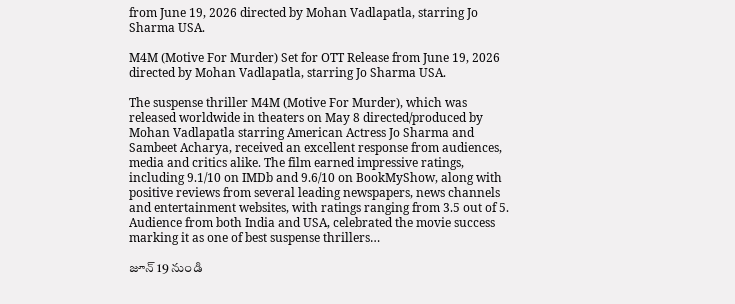from June 19, 2026 directed by Mohan Vadlapatla, starring Jo Sharma USA.

M4M (Motive For Murder) Set for OTT Release from June 19, 2026 directed by Mohan Vadlapatla, starring Jo Sharma USA.

The suspense thriller M4M (Motive For Murder), which was released worldwide in theaters on May 8 directed/produced by Mohan Vadlapatla starring American Actress Jo Sharma and Sambeet Acharya, received an excellent response from audiences, media and critics alike. The film earned impressive ratings, including 9.1/10 on IMDb and 9.6/10 on BookMyShow, along with positive reviews from several leading newspapers, news channels and entertainment websites, with ratings ranging from 3.5 out of 5. Audience from both India and USA, celebrated the movie success marking it as one of best suspense thrillers…

జూన్ 19 నుండి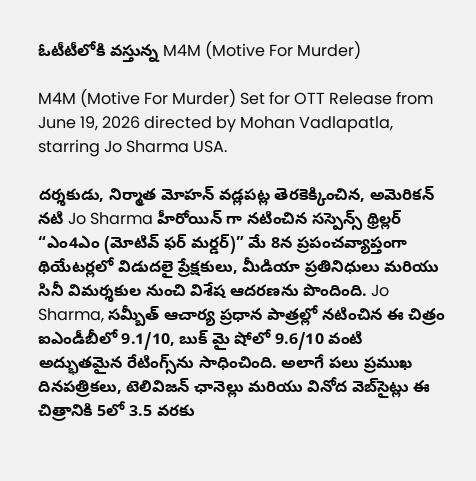ఓటీటీలోకి వస్తున్న M4M (Motive For Murder)

M4M (Motive For Murder) Set for OTT Release from June 19, 2026 directed by Mohan Vadlapatla, starring Jo Sharma USA.

దర్శకుడు, నిర్మాత మోహన్ వడ్లపట్ల తెరకెక్కించిన, అమెరికన్ నటి Jo Sharma హీరోయిన్ గా నటించిన సస్పెన్స్ థ్రిల్లర్ “ఎం4ఎం (మోటివ్ ఫర్ మర్డర్)” మే 8న ప్రపంచవ్యాప్తంగా థియేటర్లలో విడుదలై ప్రేక్షకులు, మీడియా ప్రతినిధులు మరియు సినీ విమర్శకుల నుంచి విశేష ఆదరణను పొందింది. Jo Sharma, సమ్బీత్ ఆచార్య ప్రధాన పాత్రల్లో నటించిన ఈ చిత్రం ఐఎండీబీలో 9.1/10, బుక్ మై షోలో 9.6/10 వంటి అద్భుతమైన రేటింగ్స్‌ను సాధించింది. అలాగే పలు ప్రముఖ దినపత్రికలు, టెలివిజన్ ఛానెల్లు మరియు వినోద వెబ్‌సైట్లు ఈ చిత్రానికి 5లో 3.5 వరకు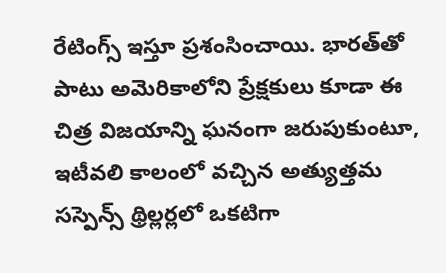రేటింగ్స్ ఇస్తూ ప్రశంసించాయి. భారత్‌తో పాటు అమెరికాలోని ప్రేక్షకులు కూడా ఈ చిత్ర విజయాన్ని ఘనంగా జరుపుకుంటూ, ఇటీవలి కాలంలో వచ్చిన అత్యుత్తమ సస్పెన్స్ థ్రిల్లర్లలో ఒకటిగా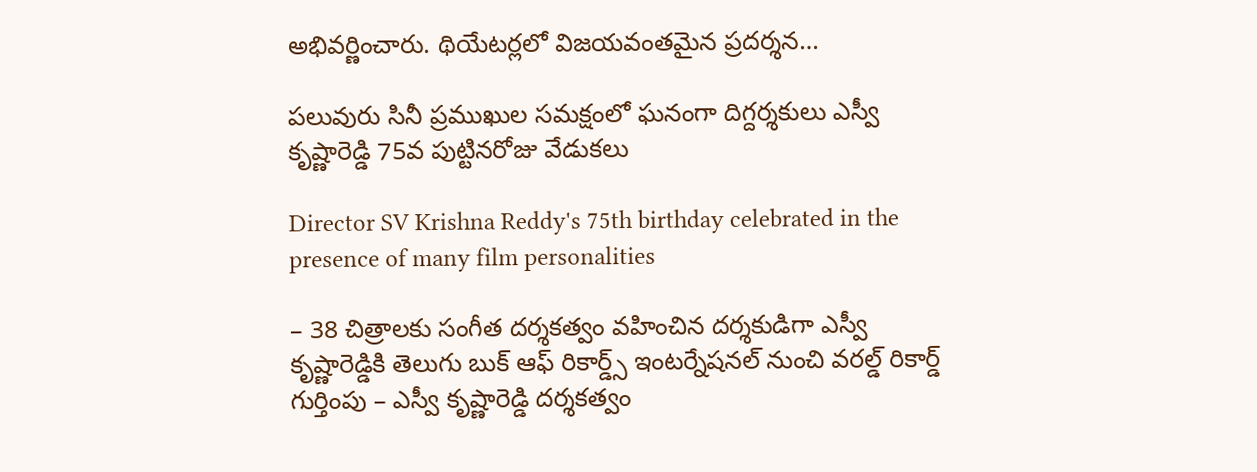అభివర్ణించారు. థియేటర్లలో విజయవంతమైన ప్రదర్శన…

పలువురు సినీ ప్రముఖుల సమక్షంలో ఘనంగా దిగ్దర్శకులు ఎస్వీ కృష్ణారెడ్డి 75వ పుట్టినరోజు వేడుకలు

Director SV Krishna Reddy's 75th birthday celebrated in the presence of many film personalities

– 38 చిత్రాలకు సంగీత దర్శకత్వం వహించిన దర్శకుడిగా ఎస్వీ కృష్ణారెడ్డికి తెలుగు బుక్ ఆఫ్ రికార్డ్స్ ఇంటర్నేషనల్ నుంచి వరల్డ్ రికార్డ్ గుర్తింపు – ఎస్వీ కృష్ణారెడ్డి దర్శకత్వం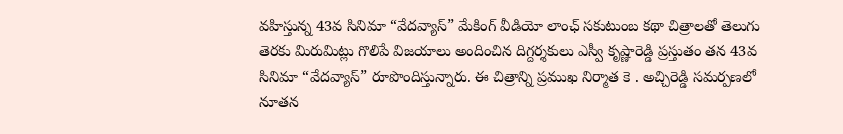వహిస్తున్న 43వ సినిమా “వేదవ్యాస్” మేకింగ్ వీడియో లాంఛ్ సకుటుంబ కథా చిత్రాలతో తెలుగు తెరకు మిరుమిట్లు గొలిపే విజయాలు అందించిన దిగ్దర్శకులు ఎస్వీ కృష్ణారెడ్డి ప్రస్తుతం తన 43వ సినిమా “వేదవ్యాస్” రూపొందిస్తున్నారు. ఈ చిత్రాన్ని ప్రముఖ నిర్మాత కె . అచ్చిరెడ్డి సమర్పణలో నూతన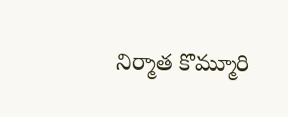నిర్మాత కొమ్మూరి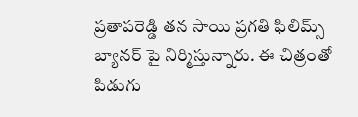ప్రతాపరెడ్డి తన సాయి ప్రగతి ఫిలిమ్స్ బ్యానర్ పై నిర్మిస్తున్నారు. ఈ చిత్రంతో పిడుగు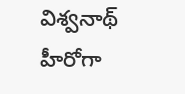విశ్వనాథ్ హీరోగా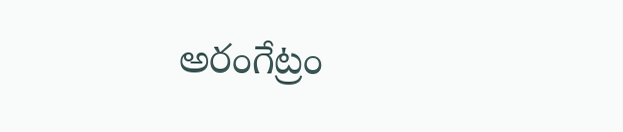అరంగేట్రం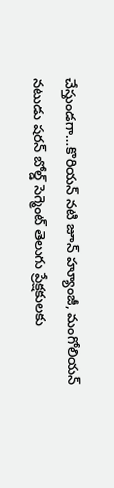చేస్తుండగా…కొరియన్ నటి జూన్ హ్యూంజీ, మంగోలియన్ నటుడు షరన్ బోల్డ్ సెగ్మెంట్ తెలుగు ప్రేక్షకులకు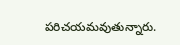పరిచయమవుతున్నారు.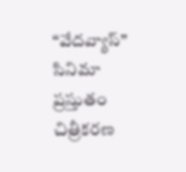“వేదవ్యాస్” సినిమా ప్రస్తుతం చిత్రీకరణ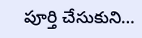పూర్తి చేసుకుని…